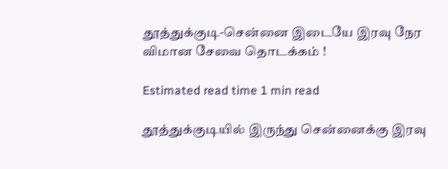தூத்துக்குடி-சென்னை இடையே இரவு நேர விமான சேவை தொடக்கம் !

Estimated read time 1 min read

தூத்துக்குடியில் இருந்து சென்னைக்கு இரவு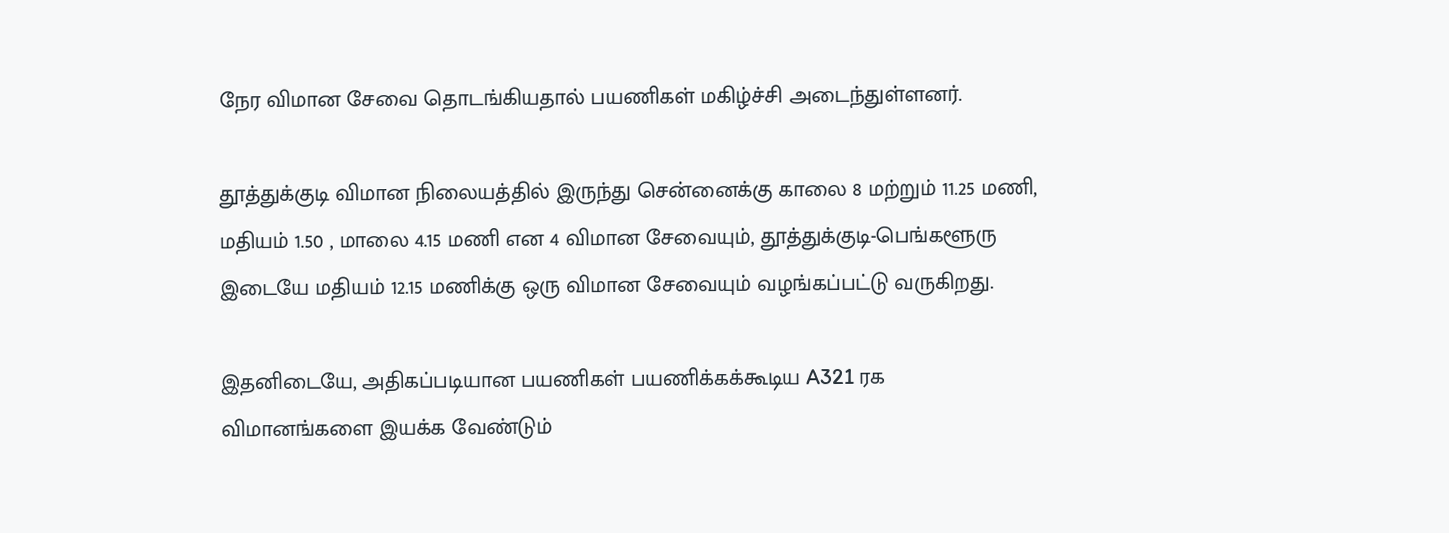நேர விமான சேவை தொடங்கியதால் பயணிகள் மகிழ்ச்சி அடைந்துள்ளனர்.

தூத்துக்குடி விமான நிலையத்தில் இருந்து சென்னைக்கு காலை 8 மற்றும் 11.25 மணி, மதியம் 1.50 , மாலை 4.15 மணி என 4 விமான சேவையும், தூத்துக்குடி-பெங்களூரு இடையே மதியம் 12.15 மணிக்கு ஒரு விமான சேவையும் வழங்கப்பட்டு வருகிறது.

இதனிடையே, அதிகப்படியான பயணிகள் பயணிக்கக்கூடிய A321 ரக விமானங்களை இயக்க வேண்டும்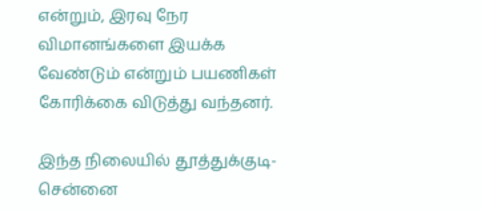என்றும், இரவு நேர விமானங்களை இயக்க வேண்டும் என்றும் பயணிகள் கோரிக்கை விடுத்து வந்தனர்.

இந்த நிலையில் தூத்துக்குடி-சென்னை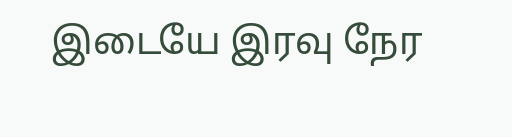இடையே இரவு நேர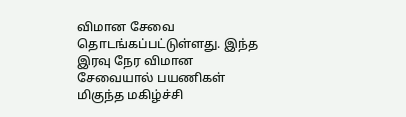விமான சேவை தொடங்கப்பட்டுள்ளது. இந்த இரவு நேர விமான சேவையால் பயணிகள் மிகுந்த மகிழ்ச்சி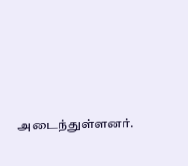அடைந்துள்ளனர்.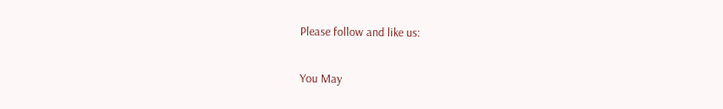Please follow and like us:

You May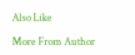Also Like

More From Author